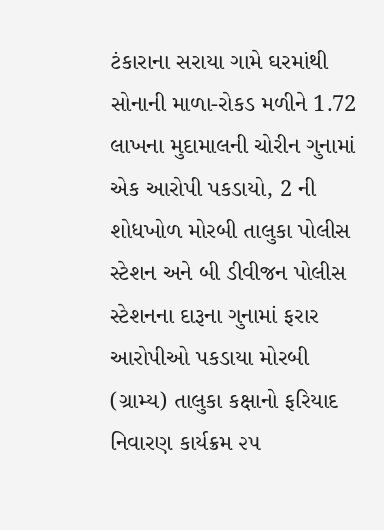ટંકારાના સરાયા ગામે ઘરમાંથી સોનાની માળા-રોકડ મળીને 1.72 લાખના મુદામાલની ચોરીન ગુનામાં એક આરોપી પકડાયો, 2 ની શોધખોળ મોરબી તાલુકા પોલીસ  સ્ટેશન અને બી ડીવીજન પોલીસ સ્ટેશનના દારૂના ગુનામાં ફરાર આરોપીઓ પકડાયા મોરબી (ગ્રામ્ય) તાલુકા કક્ષાનો ફરિયાદ નિવારણ કાર્યક્રમ ૨૫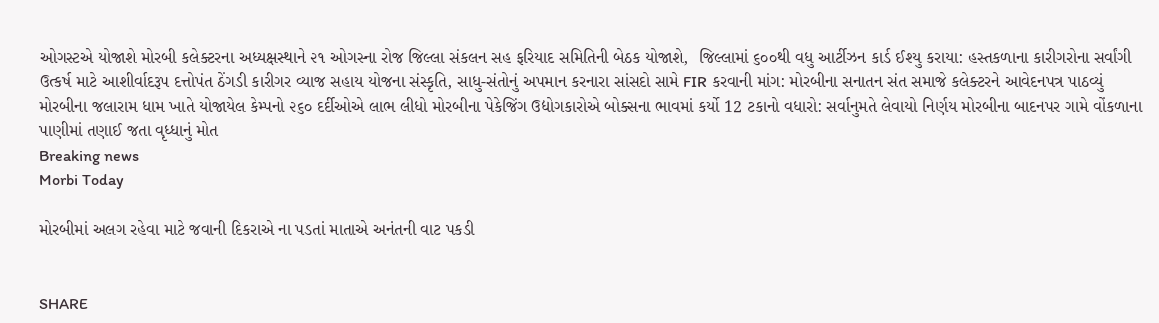ઓગસ્ટએ યોજાશે મોરબી કલેક્ટરના અધ્યક્ષસ્થાને ૨૧ ઓગસ્ના રોજ જિલ્લા સંકલન સહ ફરિયાદ સમિતિની બેઠક યોજાશે,  જિલ્લામાં ૬૦૦થી વધુ આર્ટીઝન કાર્ડ ઈશ્યુ કરાયા: હસ્તકળાના કારીગરોના સર્વાંગી ઉત્કર્ષ માટે આશીર્વાદરૂપ દત્તોપંત ઠેંગડી કારીગર વ્યાજ સહાય યોજના સંસ્કૃતિ, સાધુ-સંતોનું અપમાન કરનારા સાંસદો સામે FIR કરવાની માંગ: મોરબીના સનાતન સંત સમાજે કલેક્ટરને આવેદનપત્ર પાઠવ્યું મોરબીના જલારામ ધામ ખાતે યોજાયેલ કેમ્પનો ૨૬૦ દર્દીઓએ લાભ લીધો મોરબીના પેકેજિંગ ઉદ્યોગકારોએ બોક્સના ભાવમાં કર્યો 12 ટકાનો વધારો: સર્વાનુમતે લેવાયો નિર્ણય મોરબીના બાદનપર ગામે વોંકળાના પાણીમાં તણાઈ જતા વૃધ્ધાનું મોત
Breaking news
Morbi Today

મોરબીમાં અલગ રહેવા માટે જવાની દિકરાએ ના પડતાં માતાએ અનંતની વાટ પકડી


SHARE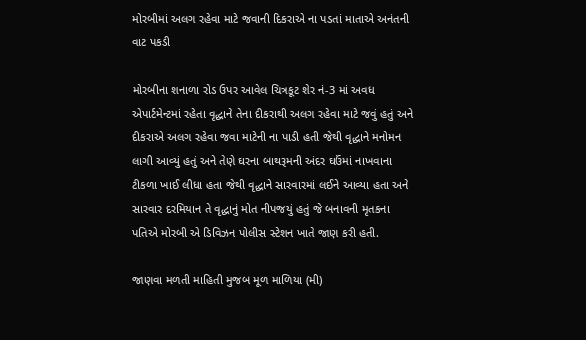મોરબીમાં અલગ રહેવા માટે જવાની દિકરાએ ના પડતાં માતાએ અનંતની વાટ પકડી

મોરબીના શનાળા રોડ ઉપર આવેલ ચિત્રકૂટ શેર નં-3 માં અવધ એપાર્ટમેન્ટમાં રહેતા વૃદ્ધાને તેના દીકરાથી અલગ રહેવા માટે જવું હતું અને દીકરાએ અલગ રહેવા જવા માટેની ના પાડી હતી જેથી વૃદ્ધાને મનોમન લાગી આવ્યું હતું અને તેણે ઘરના બાથરૂમની અંદર ઘઉંમાં નાખવાના ટીકળા ખાઈ લીધા હતા જેથી વૃદ્ધાને સારવારમાં લઈને આવ્યા હતા અને સારવાર દરમિયાન તે વૃદ્ધાનું મોત નીપજયું હતું જે બનાવની મૃતકના પતિએ મોરબી એ ડિવિઝન પોલીસ સ્ટેશન ખાતે જાણ કરી હતી.

જાણવા મળતી માહિતી મુજબ મૂળ માળિયા (મી)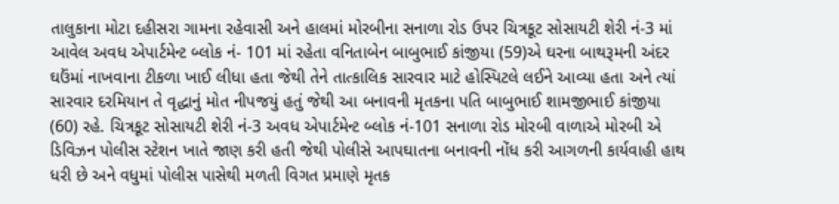તાલુકાના મોટા દહીસરા ગામના રહેવાસી અને હાલમાં મોરબીના સનાળા રોડ ઉપર ચિત્રકૂટ સોસાયટી શેરી નં-3 માં આવેલ અવધ એપાર્ટમેન્ટ બ્લોક નં- 101 માં રહેતા વનિતાબેન બાબુભાઈ કાંજીયા (59)એ ઘરના બાથરૂમની અંદર ઘઉંમાં નાખવાના ટીકળા ખાઈ લીધા હતા જેથી તેને તાત્કાલિક સારવાર માટે હોસ્પિટલે લઈને આવ્યા હતા અને ત્યાં સારવાર દરમિયાન તે વૃદ્ધાનું મોત નીપજયું હતું જેથી આ બનાવની મૃતકના પતિ બાબુભાઈ શામજીભાઈ કાંજીયા (60) રહે. ચિત્રકૂટ સોસાયટી શેરી નં-3 અવધ એપાર્ટમેન્ટ બ્લોક નં-101 સનાળા રોડ મોરબી વાળાએ મોરબી એ ડિવિઝન પોલીસ સ્ટેશન ખાતે જાણ કરી હતી જેથી પોલીસે આપઘાતના બનાવની નોંધ કરી આગળની કાર્યવાહી હાથ ધરી છે અને વધુમાં પોલીસ પાસેથી મળતી વિગત પ્રમાણે મૃતક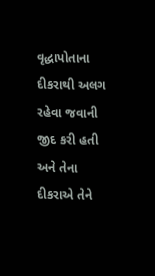વૃદ્ધાપોતાના દીકરાથી અલગ રહેવા જવાની જીદ કરી હતી અને તેના દીકરાએ તેને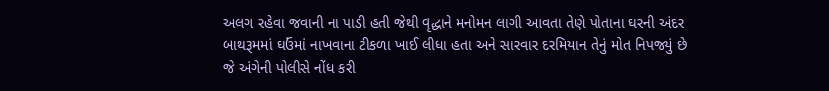અલગ રહેવા જવાની ના પાડી હતી જેથી વૃદ્ધાને મનોમન લાગી આવતા તેણે પોતાના ઘરની અંદર બાથરૂમમાં ઘઉંમાં નાખવાના ટીકળા ખાઈ લીધા હતા અને સારવાર દરમિયાન તેનું મોત નિપજ્યું છે જે અંગેની પોલીસે નોંધ કરી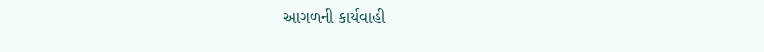આગળની કાર્યવાહી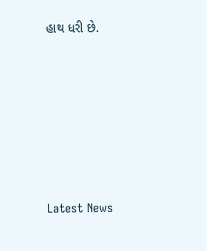હાથ ધરી છે.






Latest News